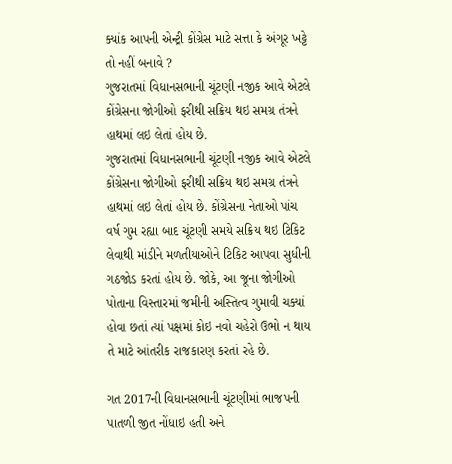ક્યાંક આપની એન્ટ્રી કોંગ્રેસ માટે સત્તા કે અંગૂર ખટ્ટે તો નહીં બનાવે ?
ગુજરાતમાં વિધાનસભાની ચૂંટણી નજીક આવે એટલે કોંગ્રેસના જોગીઓ ફરીથી સક્રિય થઇ સમગ્ર તંત્રને હાથમાં લઇ લેતાં હોય છે.
ગુજરાતમાં વિધાનસભાની ચૂંટણી નજીક આવે એટલે કોંગ્રેસના જોગીઓ ફરીથી સક્રિય થઇ સમગ્ર તંત્રને હાથમાં લઇ લેતાં હોય છે. કોંગ્રેસના નેતાઓ પાંચ વર્ષ ગુમ રહ્યા બાદ ચૂંટણી સમયે સક્રિય થઇ ટિકિટ લેવાથી માંડીને મળતીયાઓને ટિકિટ આપવા સુધીની ગઠજોડ કરતાં હોય છે. જોકે, આ જૂના જોગીઓ પોતાના વિસ્તારમાં જમીની અસ્તિત્વ ગુમાવી ચક્યાં હોવા છતાં ત્યાં પક્ષમાં કોઇ નવો ચહેરો ઉભો ન થાય તે માટે આંતરીક રાજકારણ કરતાં રહે છે.

ગત 2017ની વિધાનસભાની ચૂંટણીમાં ભાજપની પાતળી જીત નોંધાઇ હતી અને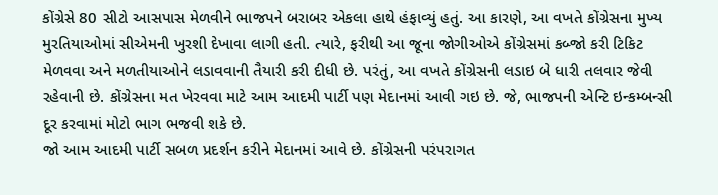કોંગ્રેસે 80 સીટો આસપાસ મેળવીને ભાજપને બરાબર એકલા હાથે હંફાવ્યું હતું. આ કારણે, આ વખતે કોંગ્રેસના મુખ્ય મુરતિયાઓમાં સીએમની ખુરશી દેખાવા લાગી હતી. ત્યારે, ફરીથી આ જૂના જોગીઓએ કોંગ્રેસમાં કબ્જો કરી ટિકિટ મેળવવા અને મળતીયાઓને લડાવવાની તૈયારી કરી દીધી છે. પરંતું, આ વખતે કોંગ્રેસની લડાઇ બે ધારી તલવાર જેવી રહેવાની છે. કોંગ્રેસના મત ખેરવવા માટે આમ આદમી પાર્ટી પણ મેદાનમાં આવી ગઇ છે. જે, ભાજપની એન્ટિ ઇન્કમ્બન્સી દૂર કરવામાં મોટો ભાગ ભજવી શકે છે.
જો આમ આદમી પાર્ટી સબળ પ્રદર્શન કરીને મેદાનમાં આવે છે. કોંગ્રેસની પરંપરાગત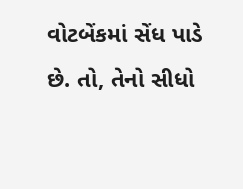વોટબેંકમાં સેંધ પાડે છે. તો, તેનો સીધો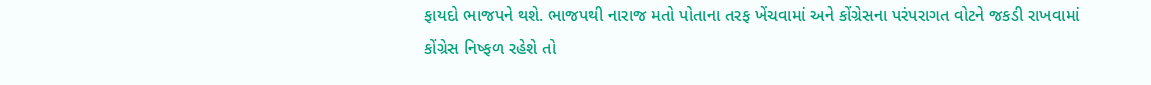ફાયદો ભાજપને થશે. ભાજપથી નારાજ મતો પોતાના તરફ ખેંચવામાં અને કોંગ્રેસના પરંપરાગત વોટને જકડી રાખવામાં કોંગ્રેસ નિષ્ફળ રહેશે તો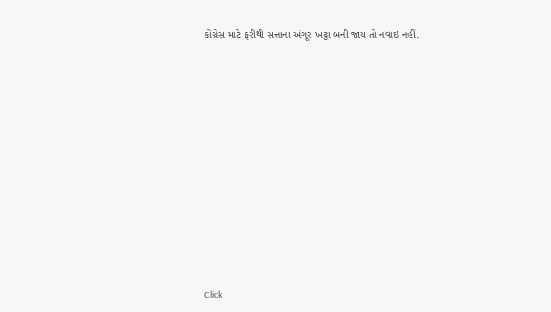કોંગ્રેસ માટે ફરીથી સત્તાના અંગૂર ખટ્ટા બની જાય તો નવાઇ નહીં.












Click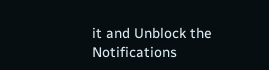it and Unblock the Notifications